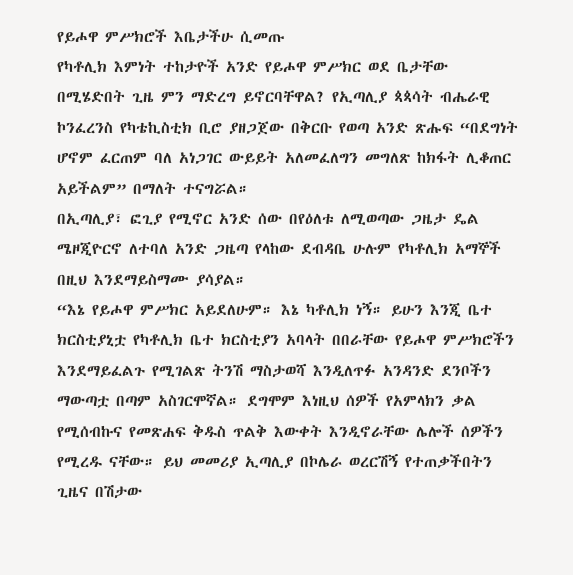የይሖዋ ምሥክሮች እቤታችሁ ሲመጡ
የካቶሊክ እምነት ተከታዮች አንድ የይሖዋ ምሥክር ወደ ቤታቸው በሚሄድበት ጊዜ ምን ማድረግ ይኖርባቸዋል? የኢጣሊያ ጳጳሳት ብሔራዊ ኮንፈረንስ የካቴኪስቲክ ቢሮ ያዘጋጀው በቅርቡ የወጣ አንድ ጽሑፍ “በደግነት ሆኖም ፈርጠም ባለ አነጋገር ውይይት አለመፈለግን መግለጽ ከክፋት ሊቆጠር አይችልም” በማለት ተናግሯል።
በኢጣሊያ፣ ፎጊያ የሚኖር አንድ ሰው በየዕለቱ ለሚወጣው ጋዜታ ዴል ሜዞጂዮርኖ ለተባለ አንድ ጋዜጣ የላከው ደብዳቤ ሁሉም የካቶሊክ አማኞች በዚህ እንደማይስማሙ ያሳያል።
“እኔ የይሖዋ ምሥክር አይደለሁም። እኔ ካቶሊክ ነኝ። ይሁን እንጂ ቤተ ክርስቲያኒቷ የካቶሊክ ቤተ ክርስቲያን አባላት በበራቸው የይሖዋ ምሥክሮችን እንደማይፈልጉ የሚገልጽ ትንሽ ማስታወሻ እንዲለጥፉ አንዳንድ ደንቦችን ማውጣቷ በጣም አስገርሞኛል። ደግሞም እነዚህ ሰዎች የአምላክን ቃል የሚሰብኩና የመጽሐፍ ቅዱስ ጥልቅ እውቀት እንዲኖራቸው ሌሎች ሰዎችን የሚረዱ ናቸው። ይህ መመሪያ ኢጣሊያ በኮሌራ ወረርሽኝ የተጠቃችበትን ጊዜና በሽታው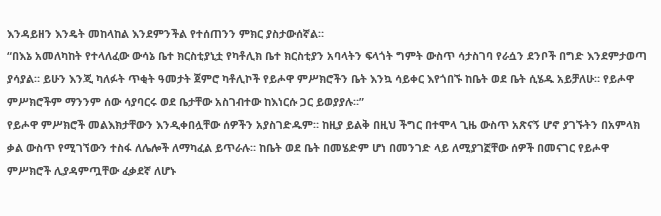እንዳይዘን እንዴት መከላከል እንደምንችል የተሰጠንን ምክር ያስታውሰኛል።
“በእኔ አመለካከት የተላለፈው ውሳኔ ቤተ ክርስቲያኒቷ የካቶሊክ ቤተ ክርስቲያን አባላትን ፍላጎት ግምት ውስጥ ሳታስገባ የራሷን ደንቦች በግድ እንደምታወጣ ያሳያል። ይሁን እንጂ ካለፉት ጥቂት ዓመታት ጀምሮ ካቶሊኮች የይሖዋ ምሥክሮችን ቤት እንኳ ሳይቀር እየጎበኙ ከቤት ወደ ቤት ሲሄዱ አይቻለሁ። የይሖዋ ምሥክሮችም ማንንም ሰው ሳያባርሩ ወደ ቤታቸው አስገብተው ከእነርሱ ጋር ይወያያሉ።”
የይሖዋ ምሥክሮች መልእክታቸውን እንዲቀበሏቸው ሰዎችን አያስገድዱም። ከዚያ ይልቅ በዚህ ችግር በተሞላ ጊዜ ውስጥ አጽናኝ ሆኖ ያገኙትን በአምላክ ቃል ውስጥ የሚገኘውን ተስፋ ለሌሎች ለማካፈል ይጥራሉ። ከቤት ወደ ቤት በመሄድም ሆነ በመንገድ ላይ ለሚያገኟቸው ሰዎች በመናገር የይሖዋ ምሥክሮች ሊያዳምጧቸው ፈቃደኛ ለሆኑ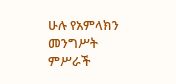ሁሉ የአምላክን መንግሥት ምሥራች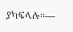ያካፍላሉ።—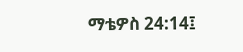ማቴዎስ 24:14፤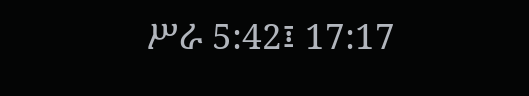ሥራ 5:42፤ 17:17